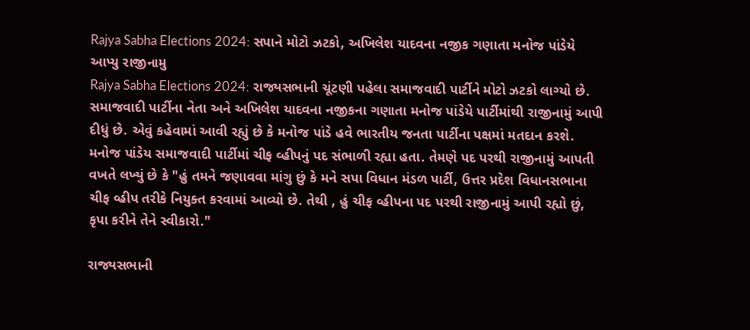Rajya Sabha Elections 2024: સપાને મોટો ઝટકો, અખિલેશ યાદવના નજીક ગણાતા મનોજ પાંડેયે આપ્યુ રાજીનામુ
Rajya Sabha Elections 2024: રાજ્યસભાની ચૂંટણી પહેલા સમાજવાદી પાર્ટીને મોટો ઝટકો લાગ્યો છે. સમાજવાદી પાર્ટીના નેતા અને અખિલેશ યાદવના નજીકના ગણાતા મનોજ પાંડેયે પાર્ટીમાંથી રાજીનામું આપી દીધું છે. એવું કહેવામાં આવી રહ્યું છે કે મનોજ પાંડે હવે ભારતીય જનતા પાર્ટીના પક્ષમાં મતદાન કરશે.
મનોજ પાંડેય સમાજવાદી પાર્ટીમાં ચીફ વ્હીપનું પદ સંભાળી રહ્યા હતા. તેમણે પદ પરથી રાજીનામું આપતી વખતે લખ્યું છે કે "હું તમને જણાવવા માંગુ છું કે મને સપા વિધાન મંડળ પાર્ટી, ઉત્તર પ્રદેશ વિધાનસભાના ચીફ વ્હીપ તરીકે નિયુક્ત કરવામાં આવ્યો છે. તેથી , હું ચીફ વ્હીપના પદ પરથી રાજીનામું આપી રહ્યો છું, કૃપા કરીને તેને સ્વીકારો."

રાજ્યસભાની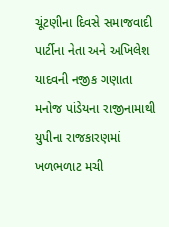ચૂંટણીના દિવસે સમાજવાદી પાર્ટીના નેતા અને અખિલેશ યાદવની નજીક ગણાતા મનોજ પાંડેયના રાજીનામાથી યુપીના રાજકારણમાં ખળભળાટ મચી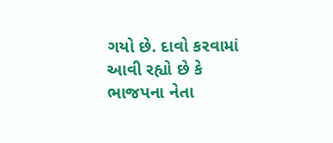ગયો છે. દાવો કરવામાં આવી રહ્યો છે કે ભાજપના નેતા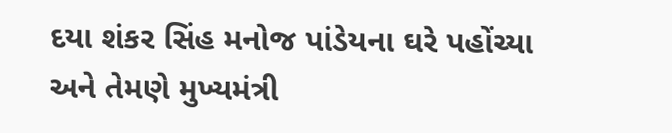દયા શંકર સિંહ મનોજ પાંડેયના ઘરે પહોંચ્યા અને તેમણે મુખ્યમંત્રી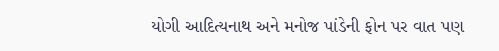યોગી આદિત્યનાથ અને મનોજ પાંડેની ફોન પર વાત પણ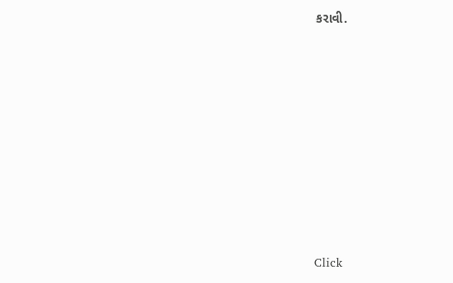કરાવી.












Click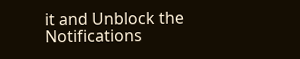it and Unblock the Notifications